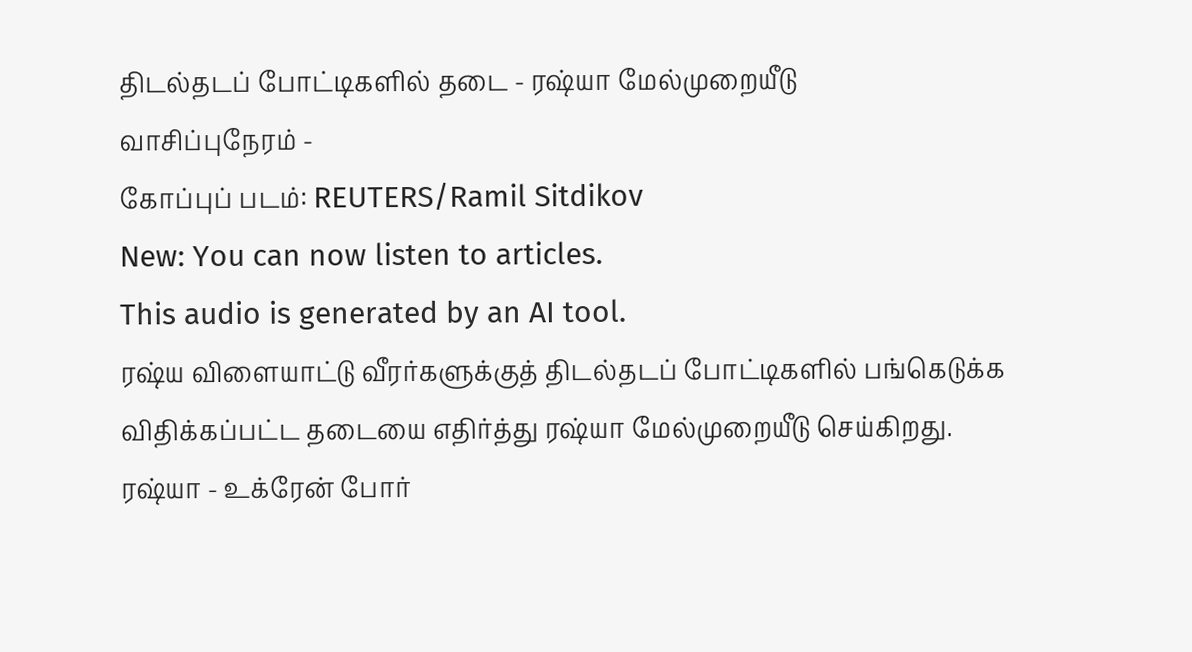திடல்தடப் போட்டிகளில் தடை - ரஷ்யா மேல்முறையீடு
வாசிப்புநேரம் -
கோப்புப் படம்: REUTERS/Ramil Sitdikov
New: You can now listen to articles.
This audio is generated by an AI tool.
ரஷ்ய விளையாட்டு வீரர்களுக்குத் திடல்தடப் போட்டிகளில் பங்கெடுக்க விதிக்கப்பட்ட தடையை எதிர்த்து ரஷ்யா மேல்முறையீடு செய்கிறது.
ரஷ்யா - உக்ரேன் போர்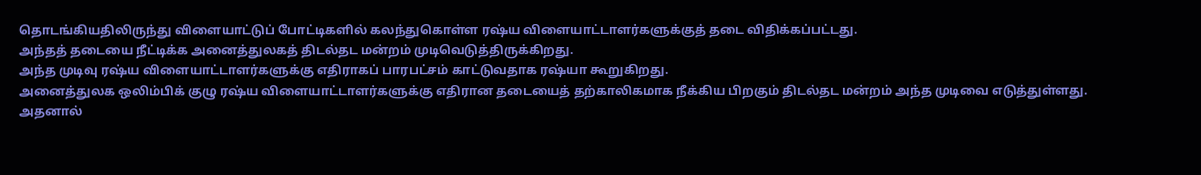தொடங்கியதிலிருந்து விளையாட்டுப் போட்டிகளில் கலந்துகொள்ள ரஷ்ய விளையாட்டாளர்களுக்குத் தடை விதிக்கப்பட்டது.
அந்தத் தடையை நீட்டிக்க அனைத்துலகத் திடல்தட மன்றம் முடிவெடுத்திருக்கிறது.
அந்த முடிவு ரஷ்ய விளையாட்டாளர்களுக்கு எதிராகப் பாரபட்சம் காட்டுவதாக ரஷ்யா கூறுகிறது.
அனைத்துலக ஒலிம்பிக் குழு ரஷ்ய விளையாட்டாளர்களுக்கு எதிரான தடையைத் தற்காலிகமாக நீக்கிய பிறகும் திடல்தட மன்றம் அந்த முடிவை எடுத்துள்ளது.
அதனால்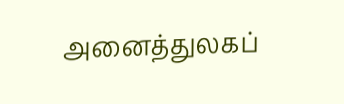அனைத்துலகப்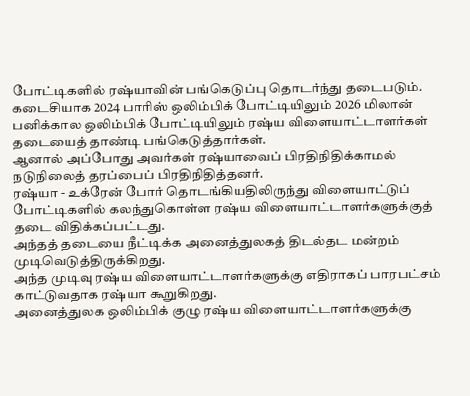போட்டிகளில் ரஷ்யாவின் பங்கெடுப்பு தொடர்ந்து தடைபடும்.
கடைசியாக 2024 பாரிஸ் ஒலிம்பிக் போட்டியிலும் 2026 மிலான் பனிக்கால ஒலிம்பிக் போட்டியிலும் ரஷ்ய விளையாட்டாளர்கள் தடையைத் தாண்டி பங்கெடுத்தார்கள்.
ஆனால் அப்போது அவர்கள் ரஷ்யாவைப் பிரதிநிதிக்காமல் நடுநிலைத் தரப்பைப் பிரதிநிதித்தனர்.
ரஷ்யா - உக்ரேன் போர் தொடங்கியதிலிருந்து விளையாட்டுப் போட்டிகளில் கலந்துகொள்ள ரஷ்ய விளையாட்டாளர்களுக்குத் தடை விதிக்கப்பட்டது.
அந்தத் தடையை நீட்டிக்க அனைத்துலகத் திடல்தட மன்றம் முடிவெடுத்திருக்கிறது.
அந்த முடிவு ரஷ்ய விளையாட்டாளர்களுக்கு எதிராகப் பாரபட்சம் காட்டுவதாக ரஷ்யா கூறுகிறது.
அனைத்துலக ஒலிம்பிக் குழு ரஷ்ய விளையாட்டாளர்களுக்கு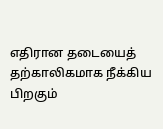எதிரான தடையைத் தற்காலிகமாக நீக்கிய பிறகும்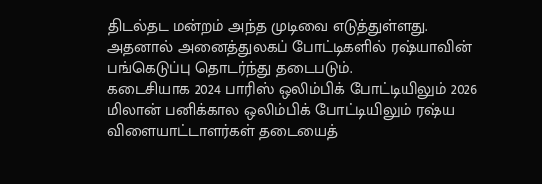திடல்தட மன்றம் அந்த முடிவை எடுத்துள்ளது.
அதனால் அனைத்துலகப் போட்டிகளில் ரஷ்யாவின் பங்கெடுப்பு தொடர்ந்து தடைபடும்.
கடைசியாக 2024 பாரிஸ் ஒலிம்பிக் போட்டியிலும் 2026 மிலான் பனிக்கால ஒலிம்பிக் போட்டியிலும் ரஷ்ய விளையாட்டாளர்கள் தடையைத்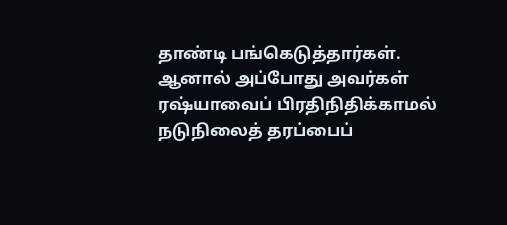தாண்டி பங்கெடுத்தார்கள்.
ஆனால் அப்போது அவர்கள் ரஷ்யாவைப் பிரதிநிதிக்காமல் நடுநிலைத் தரப்பைப்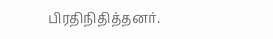பிரதிநிதித்தனர்.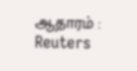ஆதாரம் : Reuters